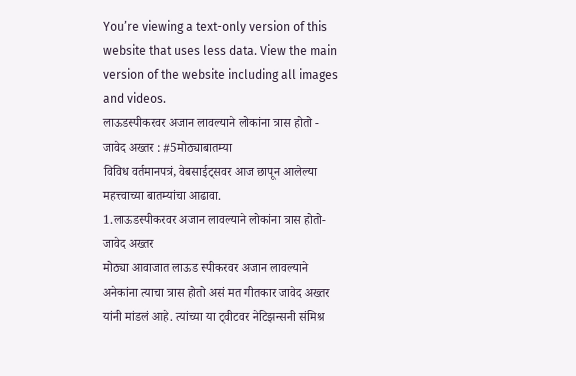You’re viewing a text-only version of this website that uses less data. View the main version of the website including all images and videos.
लाऊडस्पीकरवर अजान लावल्याने लोकांना त्रास होतो - जावेद अख्तर : #5मोठ्याबातम्या
विविध वर्तमानपत्रं, वेबसाईट्सवर आज छापून आलेल्या महत्त्वाच्या बातम्यांचा आढावा.
1.लाऊडस्पीकरवर अजान लावल्याने लोकांना त्रास होतो- जावेद अख्तर
मोठ्या आवाजात लाऊड स्पीकरवर अजान लावल्याने अनेकांना त्याचा त्रास होतो असं मत गीतकार जावेद अख्तर यांनी मांडलं आहे. त्यांच्या या ट्वीटवर नेटिझन्सनी संमिश्र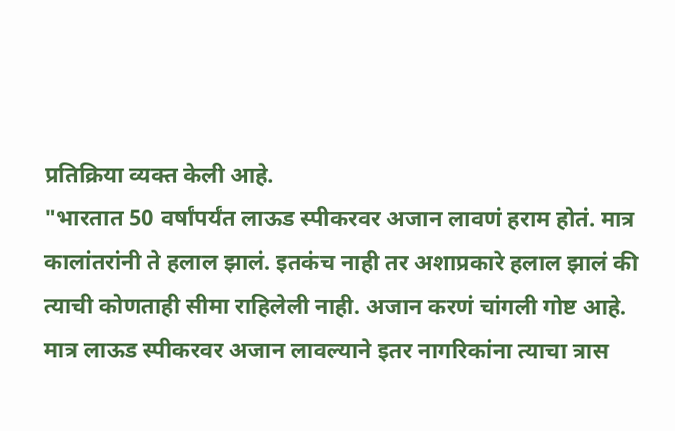प्रतिक्रिया व्यक्त केली आहे.
"भारतात 50 वर्षांपर्यंत लाऊड स्पीकरवर अजान लावणं हराम होतं. मात्र कालांतरांनी ते हलाल झालं. इतकंच नाही तर अशाप्रकारे हलाल झालं की त्याची कोणताही सीमा राहिलेली नाही. अजान करणं चांगली गोष्ट आहे. मात्र लाऊड स्पीकरवर अजान लावल्याने इतर नागरिकांना त्याचा त्रास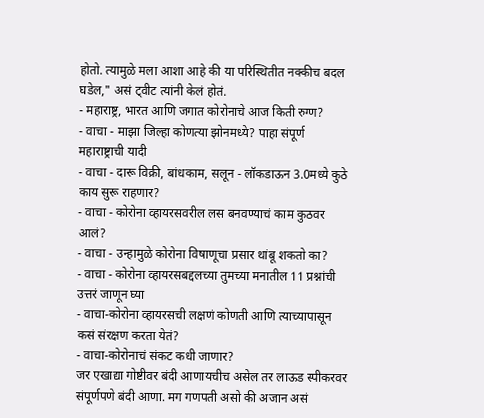होतो. त्यामुळे मला आशा आहे की या परिस्थितीत नक्कीच बदल घडेल," असं ट्वीट त्यांनी केलं होतं.
- महाराष्ट्र, भारत आणि जगात कोरोनाचे आज किती रुग्ण?
- वाचा - माझा जिल्हा कोणत्या झोनमध्ये? पाहा संपूर्ण महाराष्ट्राची यादी
- वाचा - दारू विक्री, बांधकाम, सलून - लॉकडाऊन 3.0मध्ये कुठे काय सुरू राहणार?
- वाचा - कोरोना व्हायरसवरील लस बनवण्याचं काम कुठवर आलं?
- वाचा - उन्हामुळे कोरोना विषाणूचा प्रसार थांबू शकतो का?
- वाचा - कोरोना व्हायरसबद्दलच्या तुमच्या मनातील 11 प्रश्नांची उत्तरं जाणून घ्या
- वाचा-कोरोना व्हायरसची लक्षणं कोणती आणि त्याच्यापासून कसं संरक्षण करता येतं?
- वाचा-कोरोनाचं संकट कधी जाणार?
जर एखाद्या गोष्टीवर बंदी आणायचीच असेल तर लाऊड स्पीकरवर संपूर्णपणे बंदी आणा. मग गणपती असो की अजान असं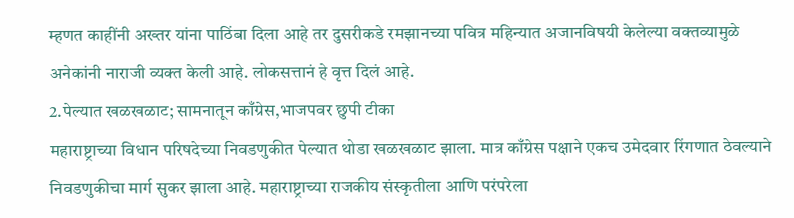म्हणत काहींनी अख्तर यांना पाठिंबा दिला आहे तर दुसरीकडे रमझानच्या पवित्र महिन्यात अजानविषयी केलेल्या वक्तव्यामुळे अनेकांनी नाराजी व्यक्त केली आहे. लोकसत्तानं हे वृत्त दिलं आहे.
2.पेल्यात खळखळाट; सामनातून काँग्रेस,भाजपवर छुपी टीका
महाराष्ट्राच्या विधान परिषदेच्या निवडणुकीत पेल्यात थोडा खळखळाट झाला. मात्र काँग्रेस पक्षाने एकच उमेदवार रिंगणात ठेवल्याने निवडणुकीचा मार्ग सुकर झाला आहे. महाराष्ट्राच्या राजकीय संस्कृतीला आणि परंपरेला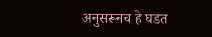अनुसरूनच हे घडत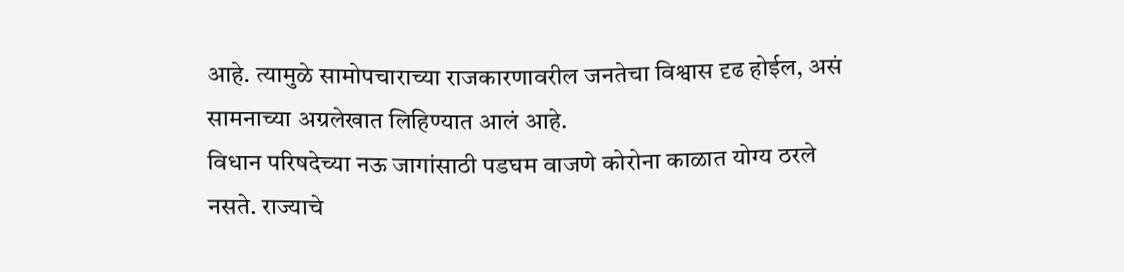आहे. त्यामुळे सामोपचाराच्या राजकारणावरील जनतेचा विश्वास दृढ होईल, असं सामनाच्या अग्रलेखात लिहिण्यात आलं आहे.
विधान परिषदेच्या नऊ जागांसाठी पडघम वाजणे कोरोना काळात योग्य ठरले नसते. राज्याचे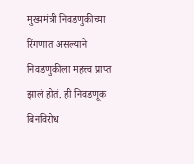मुख्यमंत्री निवडणुकीच्या रिंगणात असल्याने निवडणुकीला महत्त्व प्राप्त झालं होतं. ही निवडणूक बिनविरोध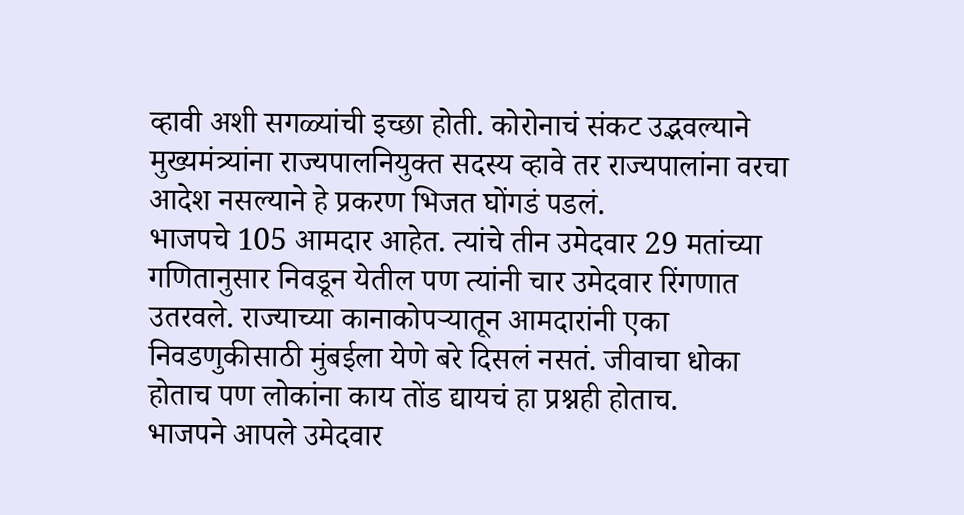व्हावी अशी सगळ्यांची इच्छा होती. कोरोनाचं संकट उद्भवल्याने मुख्यमंत्र्यांना राज्यपालनियुक्त सदस्य व्हावे तर राज्यपालांना वरचा आदेश नसल्याने हे प्रकरण भिजत घोंगडं पडलं.
भाजपचे 105 आमदार आहेत. त्यांचे तीन उमेदवार 29 मतांच्या गणितानुसार निवडून येतील पण त्यांनी चार उमेदवार रिंगणात उतरवले. राज्याच्या कानाकोपऱ्यातून आमदारांनी एका निवडणुकीसाठी मुंबईला येणे बरे दिसलं नसतं. जीवाचा धोका होताच पण लोकांना काय तोंड द्यायचं हा प्रश्नही होताच.
भाजपने आपले उमेदवार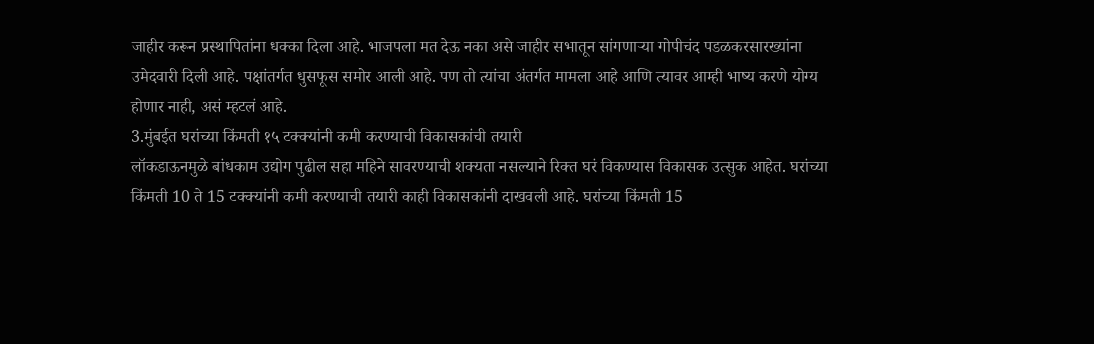जाहीर करून प्रस्थापितांना धक्का दिला आहे. भाजपला मत देऊ नका असे जाहीर सभातून सांगणाऱ्या गोपीचंद पडळकरसारख्यांना उमेदवारी दिली आहे. पक्षांतर्गत धुसफूस समोर आली आहे. पण तो त्यांचा अंतर्गत मामला आहे आणि त्यावर आम्ही भाष्य करणे योग्य होणार नाही, असं म्हटलं आहे.
3.मुंबईत घरांच्या किंमती १५ टक्क्यांनी कमी करण्याची विकासकांची तयारी
लॉकडाऊनमुळे बांधकाम उद्योग पुढील सहा महिने सावरण्याची शक्यता नसल्याने रिक्त घरं विकण्यास विकासक उत्सुक आहेत. घरांच्या किंमती 10 ते 15 टक्क्यांनी कमी करण्याची तयारी काही विकासकांनी दाखवली आहे. घरांच्या किंमती 15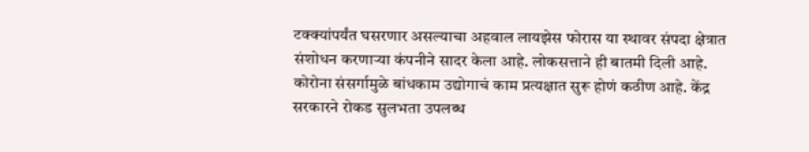टक्क्यांपर्यंत घसरणार असल्याचा अहवाल लायझेस फोरास या स्थावर संपदा क्षेत्रात संशोधन करणाऱ्या कंपनीने सादर केला आहे. लोकसत्ताने ही बातमी दिली आहे.
कोरोना संसर्गामुळे बांधकाम उद्योगाचं काम प्रत्यक्षात सुरू होणं कठीण आहे. केंद्र सरकारने रोकड सुलभता उपलब्ध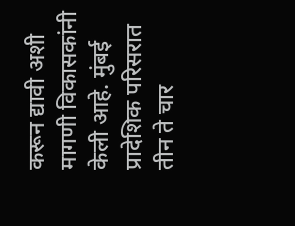करून द्यावी अशी मागणी विकासकांनी केली आहे. मुंबई प्रादेशिक परिसरात तीन ते चार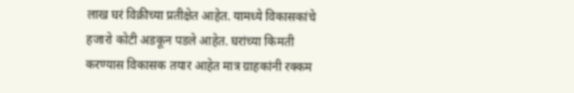लाख घरं विक्रीच्या प्रतीक्षेत आहेत. यामध्ये विकासकांचे हजारो कोटी अडकून पडले आहेत. घरांच्या किमती करण्यास विकासक तयार आहेत मात्र ग्राहकांनी रक्कम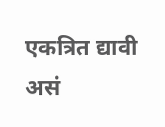एकत्रित द्यावी असं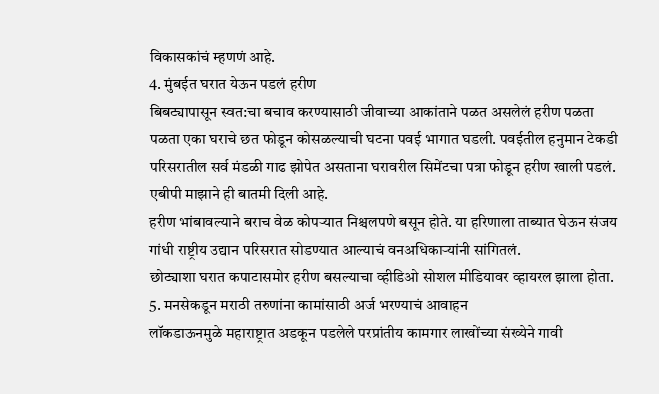विकासकांचं म्हणणं आहे.
4. मुंबईत घरात येऊन पडलं हरीण
बिबट्यापासून स्वत:चा बचाव करण्यासाठी जीवाच्या आकांताने पळत असलेलं हरीण पळता पळता एका घराचे छत फोडून कोसळल्याची घटना पवई भागात घडली. पवईतील हनुमान टेकडी परिसरातील सर्व मंडळी गाढ झोपेत असताना घरावरील सिमेंटचा पत्रा फोडून हरीण खाली पडलं. एबीपी माझाने ही बातमी दिली आहे.
हरीण भांबावल्याने बराच वेळ कोपऱ्यात निश्चलपणे बसून होते. या हरिणाला ताब्यात घेऊन संजय गांधी राष्ट्रीय उद्यान परिसरात सोडण्यात आल्याचं वनअधिकाऱ्यांनी सांगितलं.
छोट्याशा घरात कपाटासमोर हरीण बसल्याचा व्हीडिओ सोशल मीडियावर व्हायरल झाला होता.
5. मनसेकडून मराठी तरुणांना कामांसाठी अर्ज भरण्याचं आवाहन
लॉकडाऊनमुळे महाराष्ट्रात अडकून पडलेले परप्रांतीय कामगार लाखोंच्या संख्येने गावी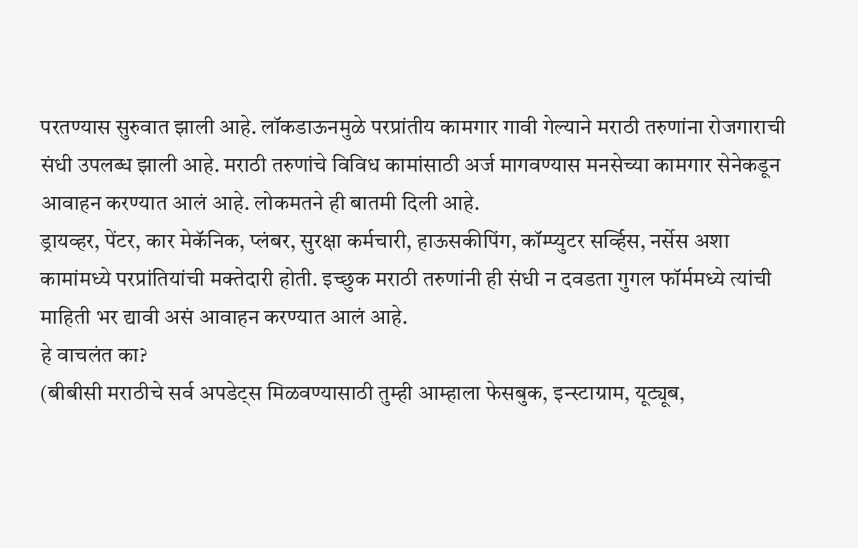परतण्यास सुरुवात झाली आहे. लॉकडाऊनमुळे परप्रांतीय कामगार गावी गेल्याने मराठी तरुणांना रोजगाराची संधी उपलब्ध झाली आहे. मराठी तरुणांचे विविध कामांसाठी अर्ज मागवण्यास मनसेच्या कामगार सेनेकडून आवाहन करण्यात आलं आहे. लोकमतने ही बातमी दिली आहे.
ड्रायव्हर, पेंटर, कार मेकॅनिक, प्लंबर, सुरक्षा कर्मचारी, हाऊसकीपिंग, कॉम्प्युटर सर्व्हिस, नर्सेस अशा कामांमध्ये परप्रांतियांची मक्तेदारी होती. इच्छुक मराठी तरुणांनी ही संधी न दवडता गुगल फॉर्ममध्ये त्यांची माहिती भर द्यावी असं आवाहन करण्यात आलं आहे.
हे वाचलंत का?
(बीबीसी मराठीचे सर्व अपडेट्स मिळवण्यासाठी तुम्ही आम्हाला फेसबुक, इन्स्टाग्राम, यूट्यूब,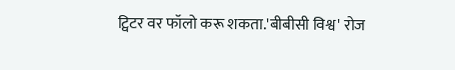ट्विटर वर फॉलो करू शकता.'बीबीसी विश्व' रोज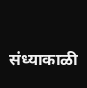संध्याकाळी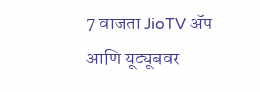7 वाजता JioTV ॲप आणि यूट्यूबवर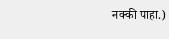नक्की पाहा.)